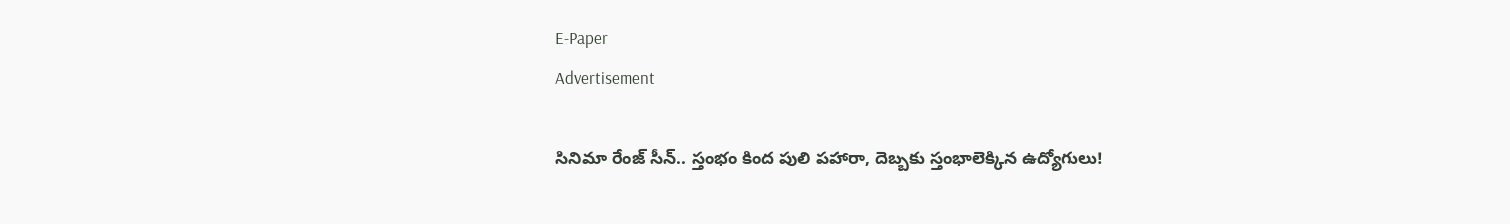E-Paper
Advertisement

సినిమా రేంజ్ సీన్.. స్తంభం కింద పులి పహారా, దెబ్బకు స్తంభాలెక్కిన ఉద్యోగులు!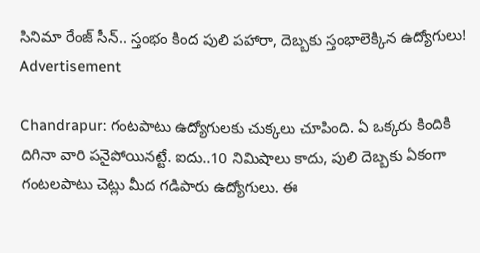సినిమా రేంజ్ సీన్.. స్తంభం కింద పులి పహారా, దెబ్బకు స్తంభాలెక్కిన ఉద్యోగులు!
Advertisement

Chandrapur: గంటపాటు ఉద్యోగులకు చుక్కలు చూపింది. ఏ ఒక్కరు కిందికి దిగినా వారి పనైపోయినట్టే. ఐదు..10 నిమిషాలు కాదు, పులి దెబ్బకు ఏకంగా గంటలపాటు చెట్లు మీద గడిపారు ఉద్యోగులు. ఈ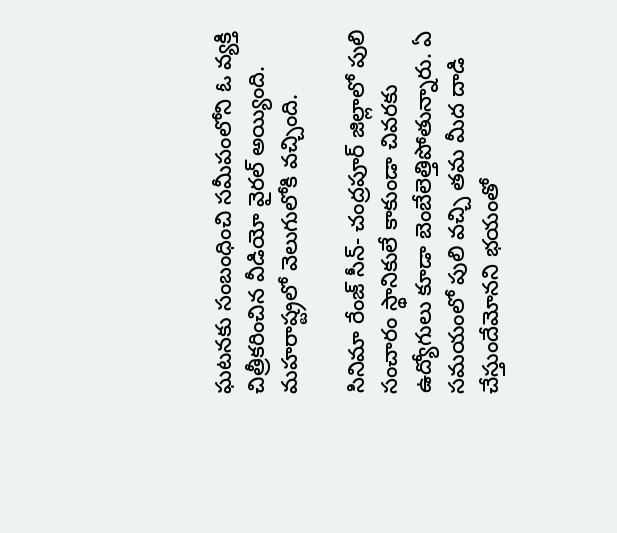ఘటనకు సంబంధించి సమీపంలోని ఓ వ్యక్తి చిత్రీకరించిన వీడియో వైరల్ అయ్యింది. మహరాష్ట్రలో వెలుగులోకి వచ్చింది.

సినిమా రేంజ్ సీన్- చంద్రపూర్ జిల్లాలో పులి సంచారం స్థానికులే కాకుండా చివరకు ఉద్యోగులు కూడా బెంబేలెత్తిపోతున్నారు. ఏ సమయంలో పులి వచ్చి తమ మీద దాడి చేస్తుందేమోనని భయంతో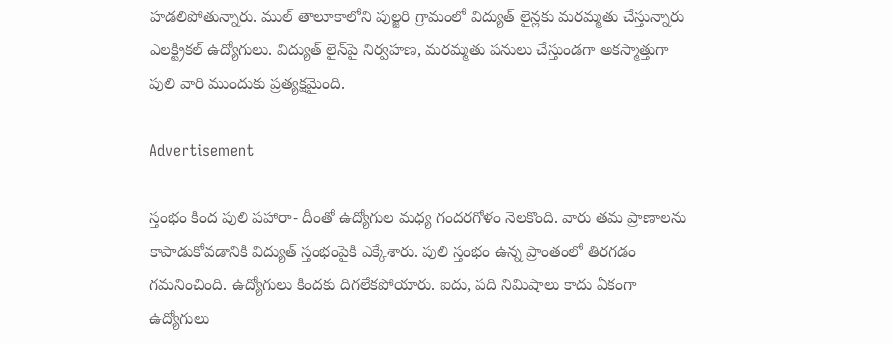హడలిపోతున్నారు. ముల్ తాలూకాలోని పుల్జరి గ్రామంలో విద్యుత్ లైన్లకు మరమ్మతు చేస్తున్నారు ఎలక్ట్రికల్ ఉద్యోగులు. విద్యుత్ లైన్‌పై నిర్వహణ, మరమ్మతు పనులు చేస్తుండగా అకస్మాత్తుగా పులి వారి ముందుకు ప్రత్యక్షమైంది.

Advertisement

స్తంభం కింద పులి పహారా- దీంతో ఉద్యోగుల మధ్య గందరగోళం నెలకొంది. వారు తమ ప్రాణాలను కాపాడుకోవడానికి విద్యుత్ స్తంభంపైకి ఎక్కేశారు. పులి స్తంభం ఉన్న ప్రాంతంలో తిరగడం గమనించింది. ఉద్యోగులు కిందకు దిగలేకపోయారు. ఐదు, పది నిమిషాలు కాదు ఏకంగా ఉద్యోగులు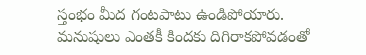స్తంభం మీద గంటపాటు ఉండిపోయారు. మనుషులు ఎంతకీ కిందకు దిగిరాకపోవడంతో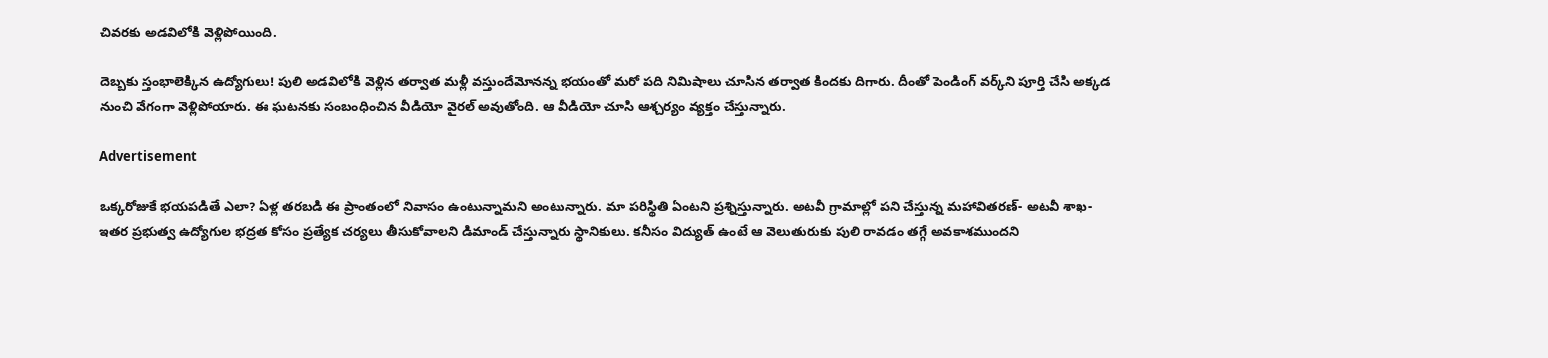చివరకు అడవిలోకి వెళ్లిపోయింది.

దెబ్బకు స్తంభాలెక్కిన ఉద్యోగులు! పులి అడవిలోకి వెళ్లిన తర్వాత మళ్లీ వస్తుందేమోనన్న భయంతో మరో పది నిమిషాలు చూసిన తర్వాత కిందకు దిగారు. దీంతో పెండింగ్ వర్క్‌ని పూర్తి చేసి అక్కడ నుంచి వేగంగా వెళ్లిపోయారు. ఈ ఘటనకు సంబంధించిన వీడియో వైరల్ అవుతోంది. ఆ వీడియో చూసి ఆశ్చర్యం వ్యక్తం చేస్తున్నారు.

Advertisement

ఒక్కరోజుకే భయపడితే ఎలా? ఏళ్ల తరబడి ఈ ప్రాంతంలో నివాసం ఉంటున్నామని అంటున్నారు. మా పరిస్థితి ఏంటని ప్రశ్నిస్తున్నారు. అటవీ గ్రామాల్లో పని చేస్తున్న మహావితరణ్- అటవీ శాఖ- ఇతర ప్రభుత్వ ఉద్యోగుల భద్రత కోసం ప్రత్యేక చర్యలు తీసుకోవాలని డిమాండ్ చేస్తున్నారు స్థానికులు. కనీసం విద్యుత్ ఉంటే ఆ వెలుతురుకు పులి రావడం తగ్గే అవకాశముందని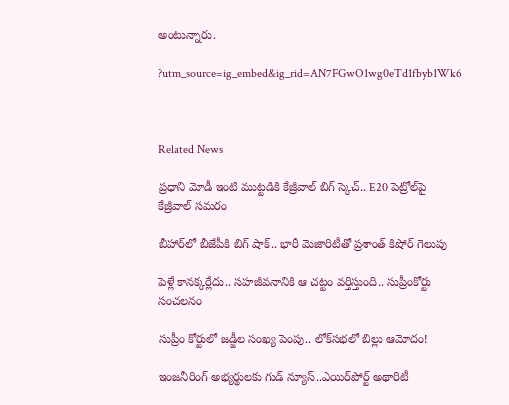అంటున్నారు.

?utm_source=ig_embed&ig_rid=AN7FGwO1wg0eTd1fbyb1Wk6



Related News

ప్రధాని మోడీ ఇంటి ముట్టడికి కేజ్రీవాల్ బిగ్ స్కెచ్.. E20 పెట్రోల్‌పై కేజ్రీవాల్ సమరం

బీహార్‌లో బీజేపీకి బిగ్ షాక్.. భారీ మెజారిటీతో ప్రశాంత్ కిషోర్ గెలుపు

పెళ్లే కానక్కర్లేదు.. సహజీవనానికి ఆ చట్టం వర్తిస్తుంది.. సుప్రీంకోర్టు సంచలనం

సుప్రీం కోర్టులో జడ్జీల సంఖ్య పెంపు.. లోక్‌సభలో బిల్లు ఆమోదం!

ఇంజనీరింగ్ అభ్యర్థులకు గుడ్ న్యూస్..ఎయిర్‌పోర్ట్ అథారిటీ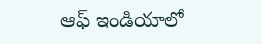ఆఫ్ ఇండియాలో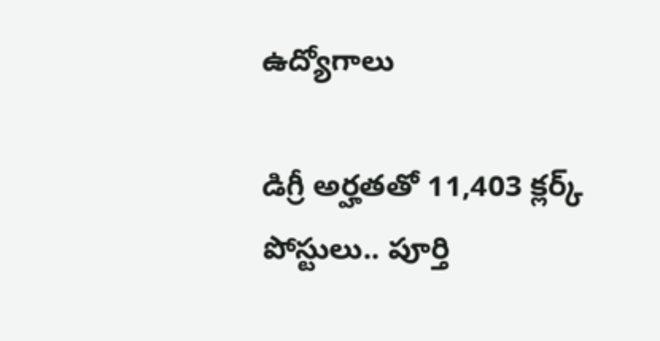ఉద్యోగాలు

డిగ్రీ అర్హతతో 11,403 క్లర్క్ పోస్టులు.. పూర్తి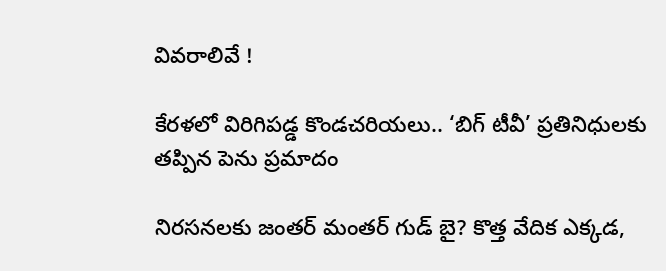వివరాలివే !

కేరళలో విరిగిపడ్డ కొండచరియలు.. ‘బిగ్ టీవీ’ ప్రతినిధులకు తప్పిన పెను ప్రమాదం

నిరసనలకు జంతర్ మంతర్ గుడ్ బై? కొత్త వేదిక ఎక్కడ,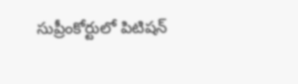సుప్రీంకోర్టులో పిటిషన్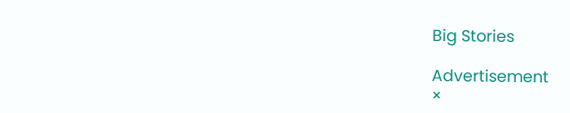Big Stories

Advertisement
×